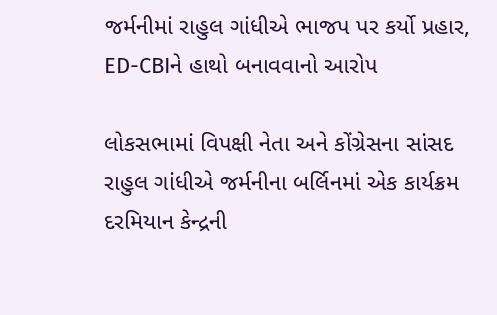જર્મનીમાં રાહુલ ગાંધીએ ભાજપ પર કર્યો પ્રહાર, ED-CBIને હાથો બનાવવાનો આરોપ

લોકસભામાં વિપક્ષી નેતા અને કોંગ્રેસના સાંસદ રાહુલ ગાંધીએ જર્મનીના બર્લિનમાં એક કાર્યક્રમ દરમિયાન કેન્દ્રની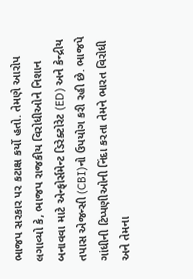ભાજપ સરકાર પર કટાક્ષ કર્યો હતો. તેમણે આરોપ લગાવ્યો કે, ભાજપ રાજકીય વિરોધીઓને નિશાન બનાવવા માટે એન્ફોર્સમેન્ટ ડિરેક્ટોરેટ (ED) અને કેન્દ્રીય તપાસ એજન્સી (CBI)નો ઉપયોગ કરી રહી છે. ભાજપે ગાંધીની ટિપ્પણીઓની નિંદા કરતા તેમને ભારત વિરોધી અને તેમના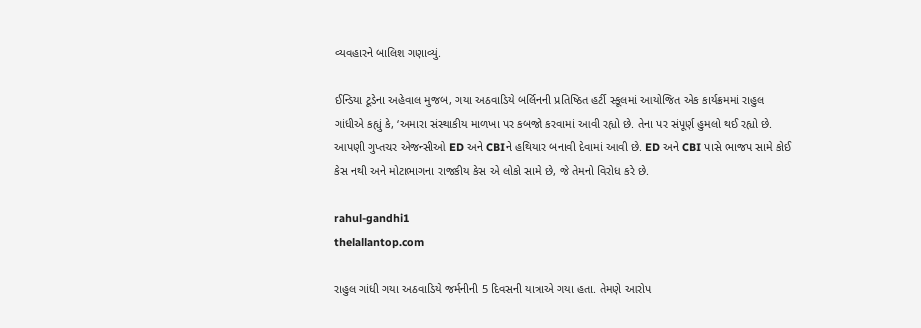વ્યવહારને બાલિશ ગણાવ્યું.

ઈન્ડિયા ટૂડેના અહેવાલ મુજબ, ગયા અઠવાડિયે બર્લિનની પ્રતિષ્ઠિત હર્ટી સ્કૂલમાં આયોજિત એક કાર્યક્રમમાં રાહુલ ગાંધીએ કહ્યું કે, ‘અમારા સંસ્થાકીય માળખા પર કબજો કરવામાં આવી રહ્યો છે. તેના પર સંપૂર્ણ હુમલો થઈ રહ્યો છે. આપણી ગુપ્તચર એજન્સીઓ ED અને CBIને હથિયાર બનાવી દેવામાં આવી છે. ED અને CBI પાસે ભાજપ સામે કોઈ કેસ નથી અને મોટાભાગના રાજકીય કેસ એ લોકો સામે છે, જે તેમનો વિરોધ કરે છે.

rahul-gandhi1
thelallantop.com

રાહુલ ગાંધી ગયા અઠવાડિયે જર્મનીની 5 દિવસની યાત્રાએ ગયા હતા. તેમણે આરોપ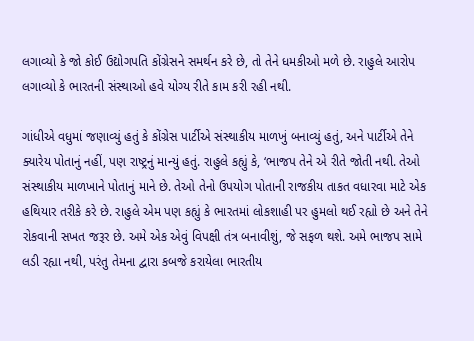લગાવ્યો કે જો કોઈ ઉદ્યોગપતિ કોંગ્રેસને સમર્થન કરે છે, તો તેને ધમકીઓ મળે છે. રાહુલે આરોપ લગાવ્યો કે ભારતની સંસ્થાઓ હવે યોગ્ય રીતે કામ કરી રહી નથી.

ગાંધીએ વધુમાં જણાવ્યું હતું કે કોંગ્રેસ પાર્ટીએ સંસ્થાકીય માળખું બનાવ્યું હતું, અને પાર્ટીએ તેને ક્યારેય પોતાનું નહીં, પણ રાષ્ટ્રનું માન્યું હતું. રાહુલે કહ્યું કે, ‘ભાજપ તેને એ રીતે જોતી નથી. તેઓ સંસ્થાકીય માળખાને પોતાનું માને છે. તેઓ તેનો ઉપયોગ પોતાની રાજકીય તાકત વધારવા માટે એક હથિયાર તરીકે કરે છે. રાહુલે એમ પણ કહ્યું કે ભારતમાં લોકશાહી પર હુમલો થઈ રહ્યો છે અને તેને રોકવાની સખત જરૂર છે. અમે એક એવું વિપક્ષી તંત્ર બનાવીશું, જે સફળ થશે. અમે ભાજપ સામે લડી રહ્યા નથી, પરંતુ તેમના દ્વારા કબજે કરાયેલા ભારતીય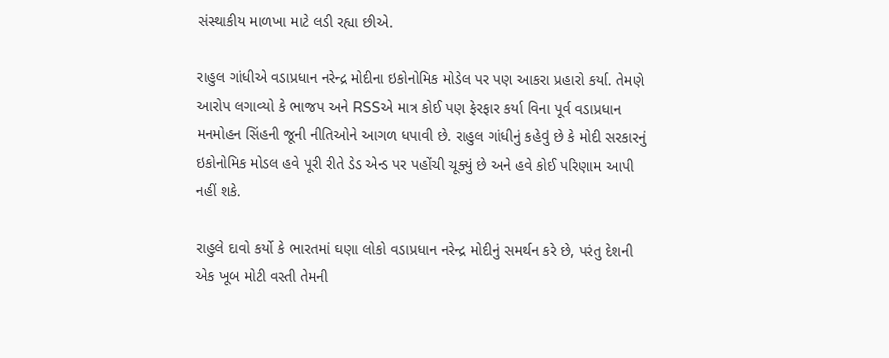સંસ્થાકીય માળખા માટે લડી રહ્યા છીએ.

રાહુલ ગાંધીએ વડાપ્રધાન નરેન્દ્ર મોદીના ઇકોનોમિક મોડેલ પર પણ આકરા પ્રહારો કર્યા. તેમણે આરોપ લગાવ્યો કે ભાજપ અને RSSએ માત્ર કોઈ પણ ફેરફાર કર્યા વિના પૂર્વ વડાપ્રધાન મનમોહન સિંહની જૂની નીતિઓને આગળ ધપાવી છે. રાહુલ ગાંધીનું કહેવું છે કે મોદી સરકારનું ઇકોનોમિક મોડલ હવે પૂરી રીતે ડેડ એન્ડ પર પહોંચી ચૂક્યું છે અને હવે કોઈ પરિણામ આપી નહીં શકે.

રાહુલે દાવો કર્યો કે ભારતમાં ઘણા લોકો વડાપ્રધાન નરેન્દ્ર મોદીનું સમર્થન કરે છે, પરંતુ દેશની એક ખૂબ મોટી વસ્તી તેમની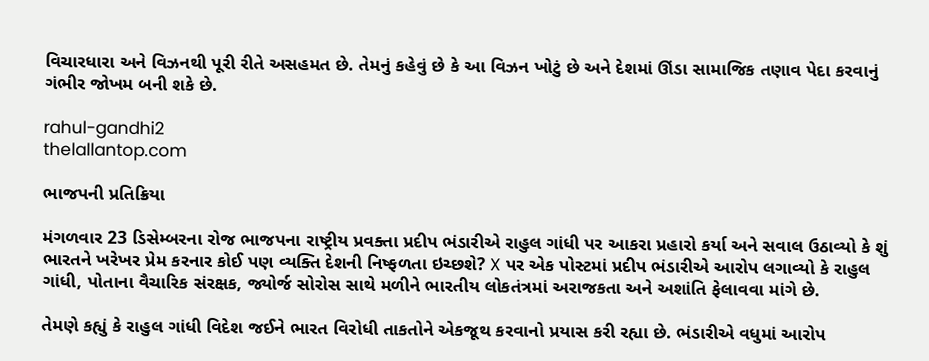વિચારધારા અને વિઝનથી પૂરી રીતે અસહમત છે. તેમનું કહેવું છે કે આ વિઝન ખોટું છે અને દેશમાં ઊંડા સામાજિક તણાવ પેદા કરવાનું ગંભીર જોખમ બની શકે છે.

rahul-gandhi2
thelallantop.com

ભાજપની પ્રતિક્રિયા

મંગળવાર 23 ડિસેમ્બરના રોજ ભાજપના રાષ્ટ્રીય પ્રવક્તા પ્રદીપ ભંડારીએ રાહુલ ગાંધી પર આકરા પ્રહારો કર્યા અને સવાલ ઉઠાવ્યો કે શું ભારતને ખરેખર પ્રેમ કરનાર કોઈ પણ વ્યક્તિ દેશની નિષ્ફળતા ઇચ્છશે? X પર એક પોસ્ટમાં પ્રદીપ ભંડારીએ આરોપ લગાવ્યો કે રાહુલ ગાંધી, પોતાના વૈચારિક સંરક્ષક, જ્યોર્જ સોરોસ સાથે મળીને ભારતીય લોકતંત્રમાં અરાજકતા અને અશાંતિ ફેલાવવા માંગે છે.

તેમણે કહ્યું કે રાહુલ ગાંધી વિદેશ જઈને ભારત વિરોધી તાકતોને એકજૂથ કરવાનો પ્રયાસ કરી રહ્યા છે. ભંડારીએ વધુમાં આરોપ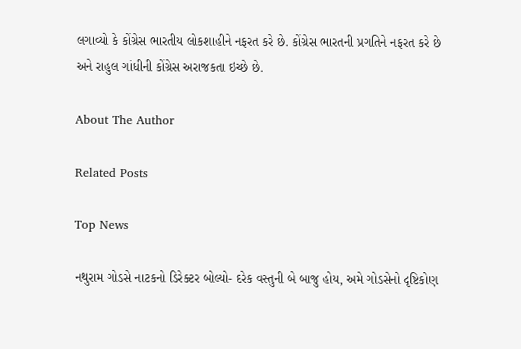લગાવ્યો કે કોંગ્રેસ ભારતીય લોકશાહીને નફરત કરે છે. કોંગ્રેસ ભારતની પ્રગતિને નફરત કરે છે અને રાહુલ ગાંધીની કોંગ્રેસ અરાજકતા ઇચ્છે છે.

About The Author

Related Posts

Top News

નથુરામ ગોડસે નાટકનો ડિરેક્ટર બોલ્યો- દરેક વસ્તુની બે બાજુ હોય, અમે ગોડસેનો દૃષ્ટિકોણ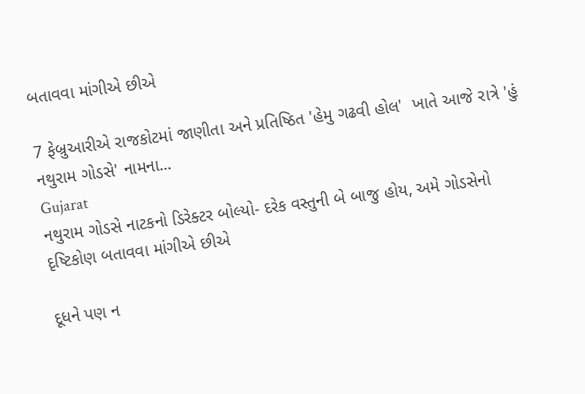બતાવવા માંગીએ છીએ

7 ફેબ્રુઆરીએ રાજકોટમાં જાણીતા અને પ્રતિષ્ઠિત 'હેમુ ગઢવી હોલ'  ખાતે આજે રાત્રે 'હું નથુરામ ગોડસે' નામના...
Gujarat
નથુરામ ગોડસે નાટકનો ડિરેક્ટર બોલ્યો- દરેક વસ્તુની બે બાજુ હોય, અમે ગોડસેનો દૃષ્ટિકોણ બતાવવા માંગીએ છીએ

દૂધને પણ ન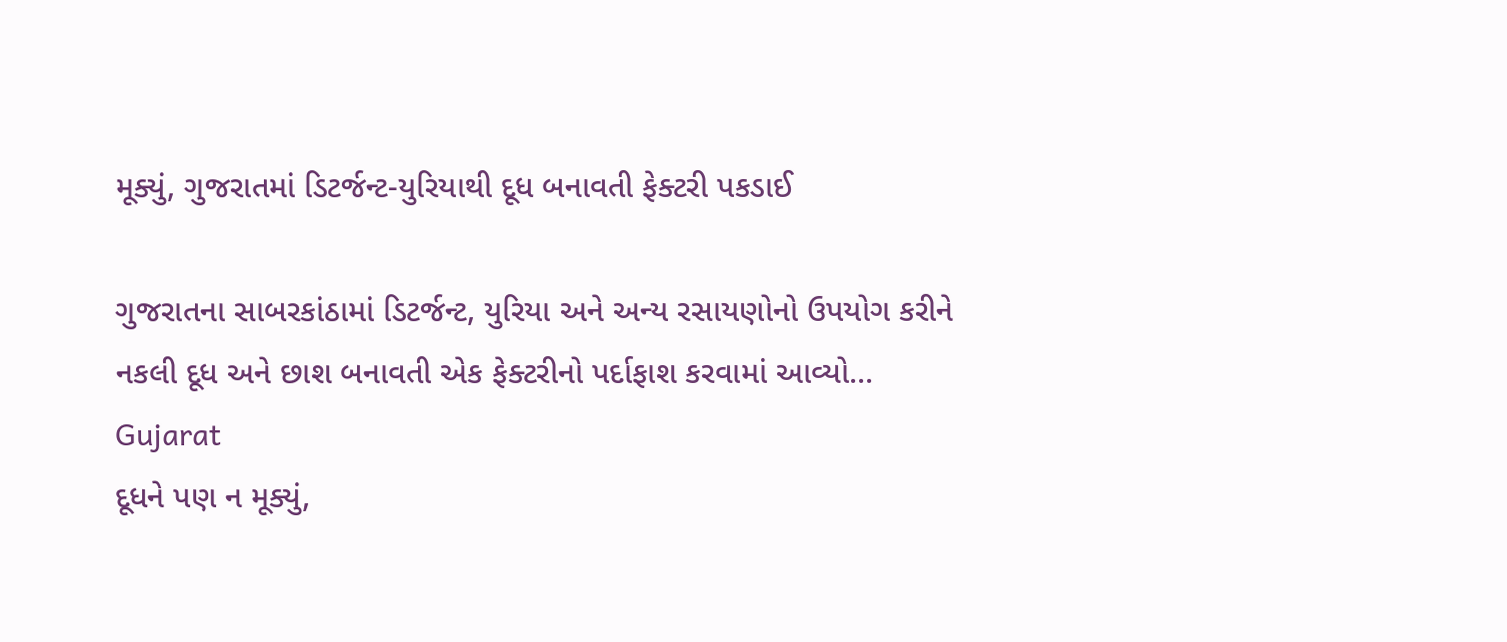મૂક્યું, ગુજરાતમાં ડિટર્જન્ટ-યુરિયાથી દૂધ બનાવતી ફેક્ટરી પકડાઈ

ગુજરાતના સાબરકાંઠામાં ડિટર્જન્ટ, યુરિયા અને અન્ય રસાયણોનો ઉપયોગ કરીને નકલી દૂધ અને છાશ બનાવતી એક ફેક્ટરીનો પર્દાફાશ કરવામાં આવ્યો...
Gujarat
દૂધને પણ ન મૂક્યું,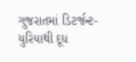ગુજરાતમાં ડિટર્જન્ટ-યુરિયાથી દૂધ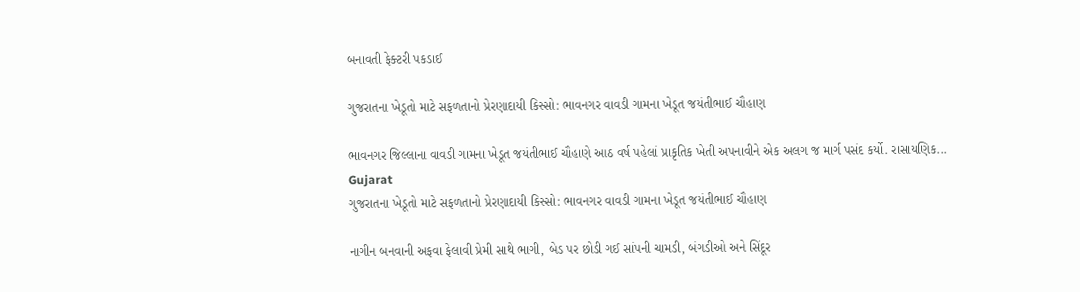બનાવતી ફેક્ટરી પકડાઈ

ગુજરાતના ખેડૂતો માટે સફળતાનો પ્રેરણાદાયી કિસ્સો: ભાવનગર વાવડી ગામના ખેડૂત જયંતીભાઈ ચૌહાણ

ભાવનગર જિલ્લાના વાવડી ગામના ખેડૂત જયંતીભાઈ ચૌહાણે આઠ વર્ષ પહેલાં પ્રાકૃતિક ખેતી અપનાવીને એક અલગ જ માર્ગ પસંદ કર્યો. રાસાયણિક...
Gujarat
ગુજરાતના ખેડૂતો માટે સફળતાનો પ્રેરણાદાયી કિસ્સો: ભાવનગર વાવડી ગામના ખેડૂત જયંતીભાઈ ચૌહાણ

નાગીન બનવાની અફવા ફેલાવી પ્રેમી સાથે ભાગી, બેડ પર છોડી ગઈ સાંપની ચામડી, બંગડીઓ અને સિંદૂર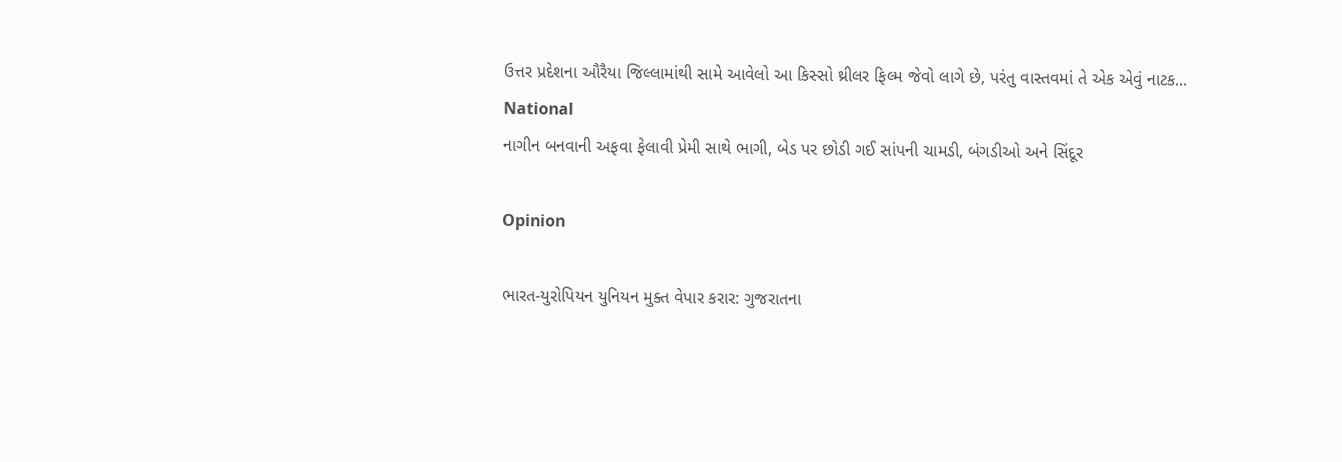ઉત્તર પ્રદેશના ઔરૈયા જિલ્લામાંથી સામે આવેલો આ કિસ્સો થ્રીલર ફિલ્મ જેવો લાગે છે, પરંતુ વાસ્તવમાં તે એક એવું નાટક...
National
નાગીન બનવાની અફવા ફેલાવી પ્રેમી સાથે ભાગી, બેડ પર છોડી ગઈ સાંપની ચામડી, બંગડીઓ અને સિંદૂર

Opinion

ભારત-યુરોપિયન યુનિયન મુક્ત વેપાર કરાર: ગુજરાતના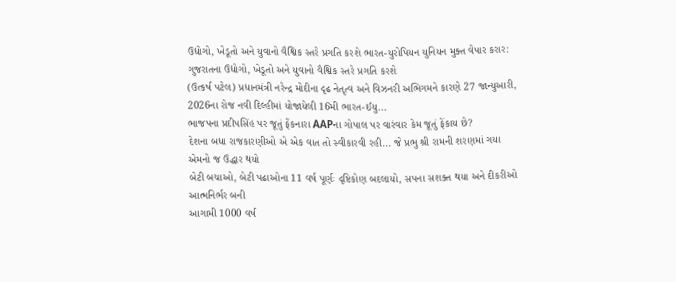ઉદ્યોગો, ખેડૂતો અને યુવાનો વૈશ્વિક સ્તરે પ્રગતિ કરશે ભારત-યુરોપિયન યુનિયન મુક્ત વેપાર કરાર: ગુજરાતના ઉદ્યોગો, ખેડૂતો અને યુવાનો વૈશ્વિક સ્તરે પ્રગતિ કરશે
(ઉત્કર્ષ પટેલ) પ્રધાનમંત્રી નરેન્દ્ર મોદીના દૃઢ નેતૃત્વ અને વિઝનરી અભિગમને કારણે 27 જાન્યુઆરી, 2026ના રોજ નવી દિલ્હીમાં યોજાયેલી 16મી ભારત-ઈયુ...
ભાજપના પ્રદીપસિંહ પર જૂતું ફેંકનારા AAPના ગોપાલ પર વારંવાર કેમ જૂતું ફેંકાય છે?
દેશના બધા રાજકારણીઓ એ એક વાત તો સ્વીકારવી રહી... જે પ્રભુ શ્રી રામની શરણમાં ગયા એમનો જ ઉદ્ધાર થયો
બેટી બચાઓ, બેટી પઢાઓના 11 વર્ષ પૂર્ણઃ દૃષ્ટિકોણ બદલાયો, સપના સશક્ત થયા અને દીકરીઓ આત્મનિર્ભર બની
આગામી 1000 વર્ષ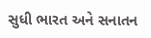સુધી ભારત અને સનાતન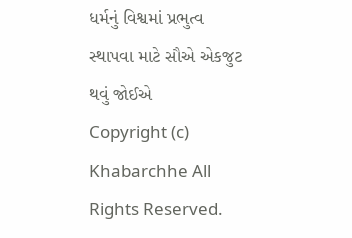ધર્મનું વિશ્વમાં પ્રભુત્વ સ્થાપવા માટે સૌએ એકજુટ થવું જોઈએ
Copyright (c) Khabarchhe All Rights Reserved.